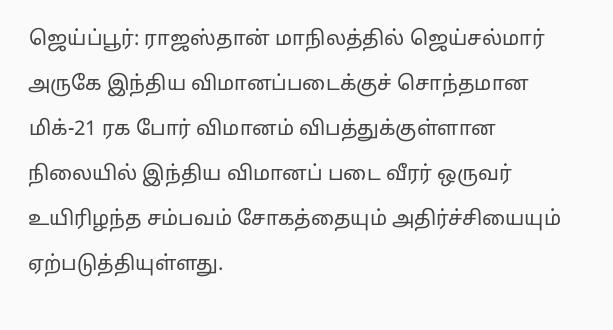ஜெய்ப்பூர்: ராஜஸ்தான் மாநிலத்தில் ஜெய்சல்மார் அருகே இந்திய விமானப்படைக்குச் சொந்தமான மிக்-21 ரக போர் விமானம் விபத்துக்குள்ளான நிலையில் இந்திய விமானப் படை வீரர் ஒருவர் உயிரிழந்த சம்பவம் சோகத்தையும் அதிர்ச்சியையும் ஏற்படுத்தியுள்ளது.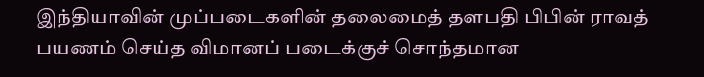இந்தியாவின் முப்படைகளின் தலைமைத் தளபதி பிபின் ராவத் பயணம் செய்த விமானப் படைக்குச் சொந்தமான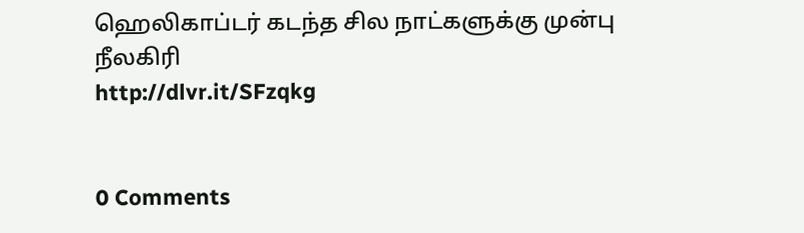ஹெலிகாப்டர் கடந்த சில நாட்களுக்கு முன்பு நீலகிரி
http://dlvr.it/SFzqkg


0 Comments